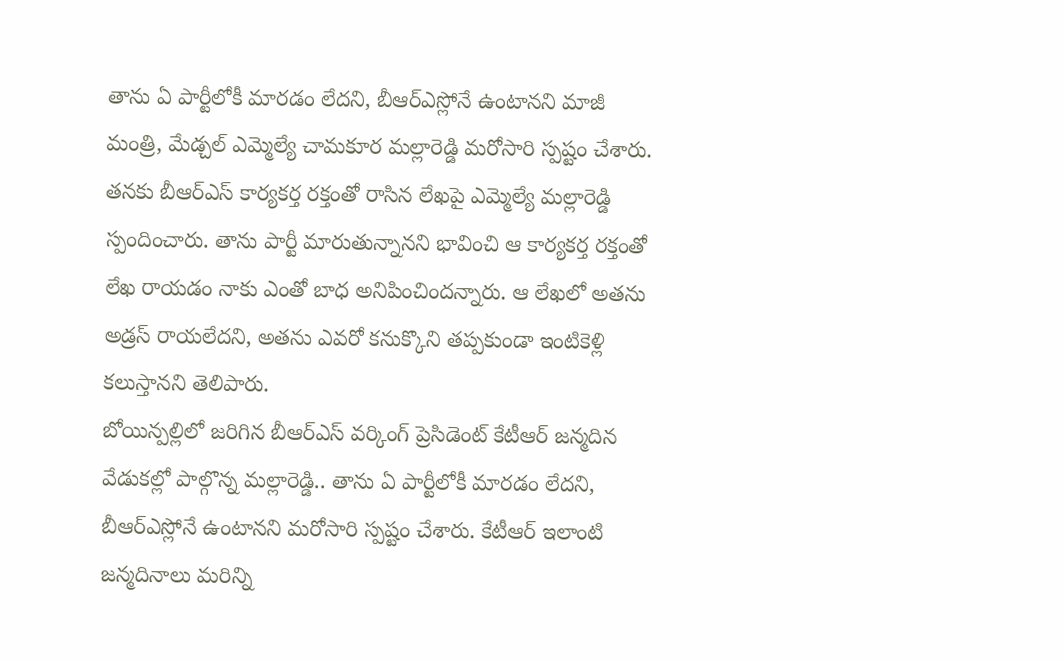తాను ఏ పార్టీలోకీ మారడం లేదని, బీఆర్ఎస్లోనే ఉంటానని మాజీ మంత్రి, మేడ్చల్ ఎమ్మెల్యే చామకూర మల్లారెడ్డి మరోసారి స్పష్టం చేశారు. తనకు బీఆర్ఎస్ కార్యకర్త రక్తంతో రాసిన లేఖపై ఎమ్మెల్యే మల్లారెడ్డి స్పందించారు. తాను పార్టీ మారుతున్నానని భావించి ఆ కార్యకర్త రక్తంతో లేఖ రాయడం నాకు ఎంతో బాధ అనిపించిందన్నారు. ఆ లేఖలో అతను అడ్రస్ రాయలేదని, అతను ఎవరో కనుక్కొని తప్పకుండా ఇంటికెళ్లి కలుస్తానని తెలిపారు.
బోయిన్పల్లిలో జరిగిన బీఆర్ఎస్ వర్కింగ్ ప్రెసిడెంట్ కేటీఆర్ జన్మదిన వేడుకల్లో పాల్గొన్న మల్లారెడ్డి.. తాను ఏ పార్టీలోకీ మారడం లేదని, బీఆర్ఎస్లోనే ఉంటానని మరోసారి స్పష్టం చేశారు. కేటీఆర్ ఇలాంటి జన్మదినాలు మరిన్ని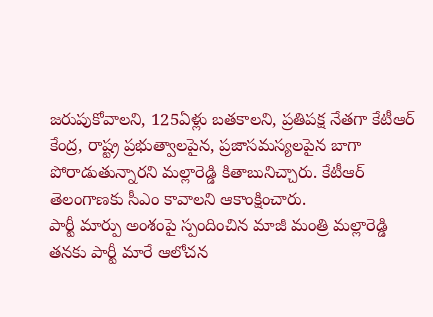జరుపుకోవాలని, 125ఏళ్లు బతకాలని, ప్రతిపక్ష నేతగా కేటీఆర్ కేంద్ర, రాష్ట్ర ప్రభుత్వాలపైన, ప్రజాసమస్యలపైన బాగా పోరాడుతున్నారని మల్లారెడ్డి కితాబునిచ్చారు. కేటీఆర్ తెలంగాణకు సీఎం కావాలని ఆకాంక్షించారు.
పార్టీ మార్పు అంశంపై స్పందించిన మాజీ మంత్రి మల్లారెడ్డి
తనకు పార్టీ మారే ఆలోచన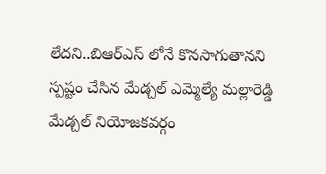లేదని..బిఆర్ఎస్ లోనే కొనసాగుతానని స్పష్టం చేసిన మేడ్చల్ ఎమ్మెల్యే మల్లారెడ్డి
మేడ్చల్ నియోజకవర్గం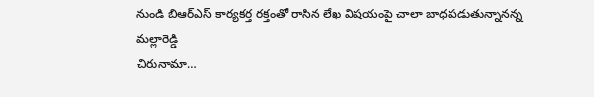నుండి బిఆర్ఎస్ కార్యకర్త రక్తంతో రాసిన లేఖ విషయంపై చాలా బాధపడుతున్నానన్న మల్లారెడ్డి
చిరునామా…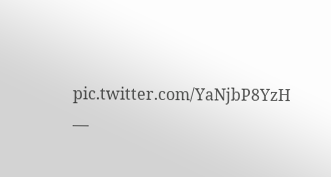pic.twitter.com/YaNjbP8YzH
—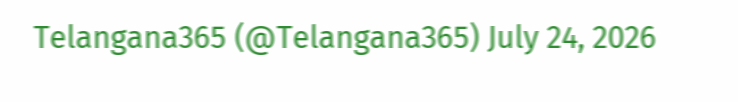Telangana365 (@Telangana365) July 24, 2026